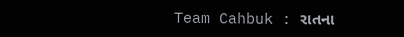Team Cahbuk : રાતના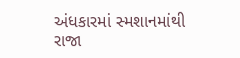અંધકારમાં સ્મશાનમાંથી રાજા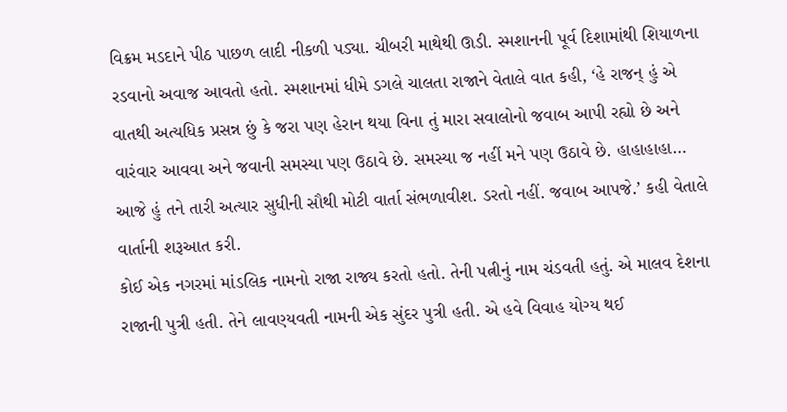વિક્રમ મડદાને પીઠ પાછળ લાદી નીકળી પડ્યા. ચીબરી માથેથી ઊડી. સ્મશાનની પૂર્વ દિશામાંથી શિયાળના રડવાનો અવાજ આવતો હતો. સ્મશાનમાં ધીમે ડગલે ચાલતા રાજાને વેતાલે વાત કહી, ‘હે રાજન્ હું એ વાતથી અત્યધિક પ્રસન્ન છું કે જરા પણ હેરાન થયા વિના તું મારા સવાલોનો જવાબ આપી રહ્યો છે અને વારંવાર આવવા અને જવાની સમસ્યા પણ ઉઠાવે છે. સમસ્યા જ નહીં મને પણ ઉઠાવે છે. હાહાહાહા… આજે હું તને તારી અત્યાર સુધીની સૌથી મોટી વાર્તા સંભળાવીશ. ડરતો નહીં. જવાબ આપજે.’ કહી વેતાલે વાર્તાની શરૂઆત કરી.
કોઈ એક નગરમાં માંડલિક નામનો રાજા રાજ્ય કરતો હતો. તેની પત્નીનું નામ ચંડવતી હતું. એ માલવ દેશના રાજાની પુત્રી હતી. તેને લાવણ્યવતી નામની એક સુંદર પુત્રી હતી. એ હવે વિવાહ યોગ્ય થઈ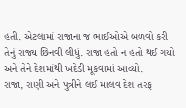હતી. એટલામાં રાજાના જ ભાઈઓએ બળવો કરી તેનું રાજ્ય છિનવી લીધું. રાજા હતો ન હતો થઈ ગયો અને તેને દેશમાંથી ખદેડી મૂકવામાં આવ્યો.
રાજા, રાણી અને પુત્રીને લઈ માલવ દેશ તરફ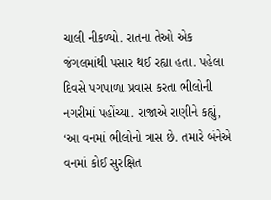ચાલી નીકળ્યો. રાતના તેઓ એક જંગલમાંથી પસાર થઈ રહ્યા હતા. પહેલા દિવસે પગપાળા પ્રવાસ કરતા ભીલોની નગરીમાં પહોંચ્યા. રાજાએ રાણીને કહ્યું, ‘આ વનમાં ભીલોનો ત્રાસ છે. તમારે બંનેએ વનમાં કોઈ સુરક્ષિત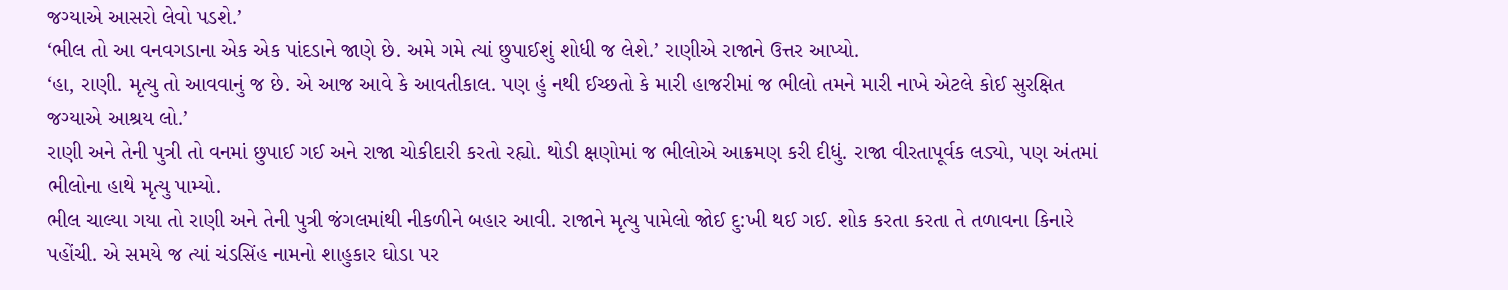જગ્યાએ આસરો લેવો પડશે.’
‘ભીલ તો આ વનવગડાના એક એક પાંદડાને જાણે છે. અમે ગમે ત્યાં છુપાઈશું શોધી જ લેશે.’ રાણીએ રાજાને ઉત્તર આપ્યો.
‘હા, રાણી. મૃત્યુ તો આવવાનું જ છે. એ આજ આવે કે આવતીકાલ. પણ હું નથી ઈચ્છતો કે મારી હાજરીમાં જ ભીલો તમને મારી નાખે એટલે કોઈ સુરક્ષિત જગ્યાએ આશ્રય લો.’
રાણી અને તેની પુત્રી તો વનમાં છુપાઈ ગઈ અને રાજા ચોકીદારી કરતો રહ્યો. થોડી ક્ષણોમાં જ ભીલોએ આક્રમણ કરી દીધું. રાજા વીરતાપૂર્વક લડ્યો, પણ અંતમાં ભીલોના હાથે મૃત્યુ પામ્યો.
ભીલ ચાલ્યા ગયા તો રાણી અને તેની પુત્રી જંગલમાંથી નીકળીને બહાર આવી. રાજાને મૃત્યુ પામેલો જોઈ દુ:ખી થઈ ગઈ. શોક કરતા કરતા તે તળાવના કિનારે પહોંચી. એ સમયે જ ત્યાં ચંડસિંહ નામનો શાહુકાર ઘોડા પર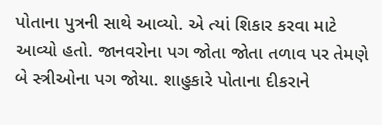પોતાના પુત્રની સાથે આવ્યો. એ ત્યાં શિકાર કરવા માટે આવ્યો હતો. જાનવરોના પગ જોતા જોતા તળાવ પર તેમણે બે સ્ત્રીઓના પગ જોયા. શાહુકારે પોતાના દીકરાને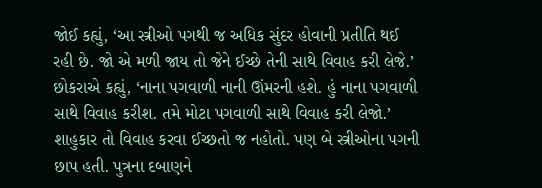જોઈ કહ્યું, ‘આ સ્ત્રીઓ પગથી જ અધિક સુંદર હોવાની પ્રતીતિ થઈ રહી છે. જો એ મળી જાય તો જેને ઈચ્છે તેની સાથે વિવાહ કરી લેજે.’
છોકરાએ કહ્યું, ‘નાના પગવાળી નાની ઊંમરની હશે. હું નાના પગવાળી સાથે વિવાહ કરીશ. તમે મોટા પગવાળી સાથે વિવાહ કરી લેજો.’ શાહુકાર તો વિવાહ કરવા ઈચ્છતો જ નહોતો. પણ બે સ્ત્રીઓના પગની છાપ હતી. પુત્રના દબાણને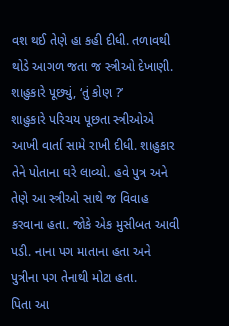વશ થઈ તેણે હા કહી દીધી. તળાવથી થોડે આગળ જતા જ સ્ત્રીઓ દેખાણી. શાહુકારે પૂછ્યું, ‘તું કોણ ?’
શાહુકારે પરિચય પૂછતા સ્ત્રીઓએ આખી વાર્તા સામે રાખી દીધી. શાહુકાર તેને પોતાના ઘરે લાવ્યો. હવે પુત્ર અને તેણે આ સ્ત્રીઓ સાથે જ વિવાહ કરવાના હતા. જોકે એક મુસીબત આવી પડી. નાના પગ માતાના હતા અને પુત્રીના પગ તેનાથી મોટા હતા.
પિતા આ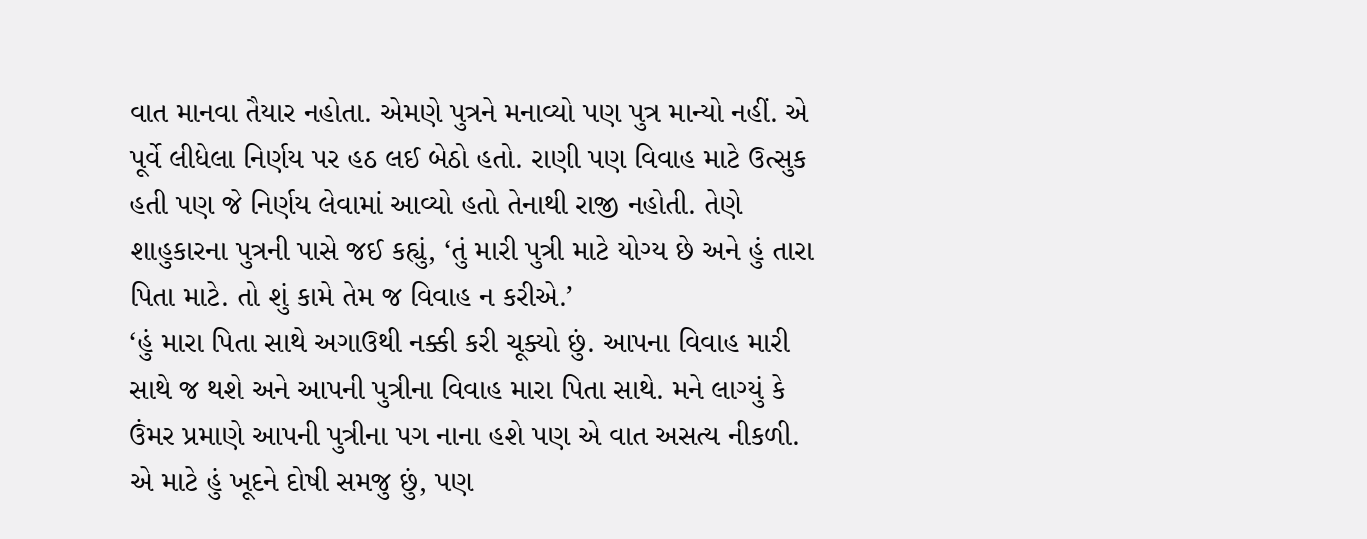વાત માનવા તૈયાર નહોતા. એમણે પુત્રને મનાવ્યો પણ પુત્ર માન્યો નહીં. એ પૂર્વે લીધેલા નિર્ણય પર હઠ લઈ બેઠો હતો. રાણી પણ વિવાહ માટે ઉત્સુક હતી પણ જે નિર્ણય લેવામાં આવ્યો હતો તેનાથી રાજી નહોતી. તેણે શાહુકારના પુત્રની પાસે જઈ કહ્યું, ‘તું મારી પુત્રી માટે યોગ્ય છે અને હું તારા પિતા માટે. તો શું કામે તેમ જ વિવાહ ન કરીએ.’
‘હું મારા પિતા સાથે અગાઉથી નક્કી કરી ચૂક્યો છું. આપના વિવાહ મારી સાથે જ થશે અને આપની પુત્રીના વિવાહ મારા પિતા સાથે. મને લાગ્યું કે ઉંમર પ્રમાણે આપની પુત્રીના પગ નાના હશે પણ એ વાત અસત્ય નીકળી. એ માટે હું ખૂદને દોષી સમજુ છું, પણ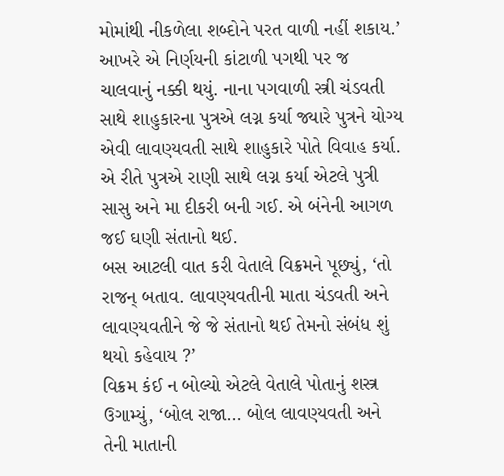મોમાંથી નીકળેલા શબ્દોને પરત વાળી નહીં શકાય.’
આખરે એ નિર્ણયની કાંટાળી પગથી પર જ ચાલવાનું નક્કી થયું. નાના પગવાળી સ્ત્રી ચંડવતી સાથે શાહુકારના પુત્રએ લગ્ન કર્યા જ્યારે પુત્રને યોગ્ય એવી લાવણ્યવતી સાથે શાહુકારે પોતે વિવાહ કર્યા. એ રીતે પુત્રએ રાણી સાથે લગ્ન કર્યા એટલે પુત્રી સાસુ અને મા દીકરી બની ગઈ. એ બંનેની આગળ જઈ ઘણી સંતાનો થઈ.
બસ આટલી વાત કરી વેતાલે વિક્રમને પૂછ્યું, ‘તો રાજન્ બતાવ. લાવણ્યવતીની માતા ચંડવતી અને લાવણ્યવતીને જે જે સંતાનો થઈ તેમનો સંબંધ શું થયો કહેવાય ?’
વિક્રમ કંઈ ન બોલ્યો એટલે વેતાલે પોતાનું શસ્ત્ર ઉગામ્યું, ‘બોલ રાજા… બોલ લાવણ્યવતી અને તેની માતાની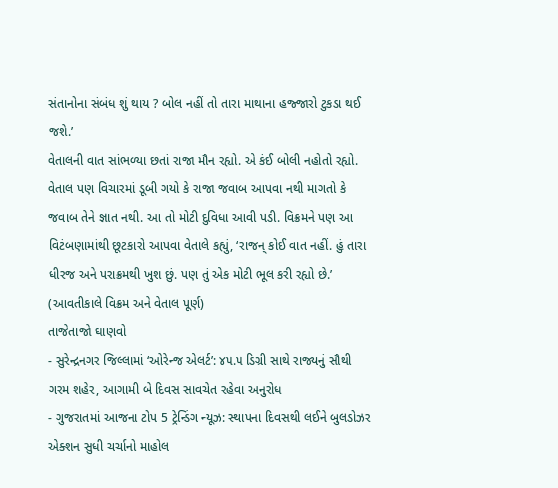સંતાનોના સંબંધ શું થાય ? બોલ નહીં તો તારા માથાના હજ્જારો ટુકડા થઈ જશે.’
વેતાલની વાત સાંભળ્યા છતાં રાજા મૌન રહ્યો. એ કંઈ બોલી નહોતો રહ્યો. વેતાલ પણ વિચારમાં ડૂબી ગયો કે રાજા જવાબ આપવા નથી માગતો કે જવાબ તેને જ્ઞાત નથી. આ તો મોટી દુવિધા આવી પડી. વિક્રમને પણ આ વિટંબણામાંથી છૂટકારો આપવા વેતાલે કહ્યું, ‘રાજન્ કોઈ વાત નહીં. હું તારા ધીરજ અને પરાક્રમથી ખુશ છું. પણ તું એક મોટી ભૂલ કરી રહ્યો છે.’
(આવતીકાલે વિક્રમ અને વેતાલ પૂર્ણ)
તાજેતાજો ઘાણવો
- સુરેન્દ્રનગર જિલ્લામાં ‘ઓરેન્જ એલર્ટ’: ૪૫.૫ ડિગ્રી સાથે રાજ્યનું સૌથી ગરમ શહેર, આગામી બે દિવસ સાવચેત રહેવા અનુરોધ
- ગુજરાતમાં આજના ટોપ 5 ટ્રેન્ડિંગ ન્યૂઝ: સ્થાપના દિવસથી લઈને બુલડોઝર એક્શન સુધી ચર્ચાનો માહોલ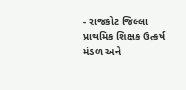- રાજકોટ જિલ્લા પ્રાથમિક શિક્ષક ઉત્કર્ષ મંડળ અને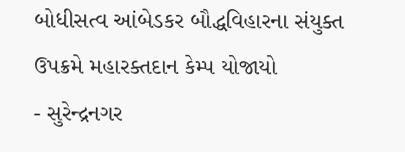બોધીસત્વ આંબેડકર બૌદ્ધવિહારના સંયુક્ત ઉપક્રમે મહારક્તદાન કેમ્પ યોજાયો
- સુરેન્દ્રનગર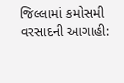જિલ્લામાં કમોસમી વરસાદની આગાહી: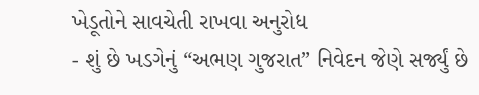ખેડૂતોને સાવચેતી રાખવા અનુરોધ
- શું છે ખડગેનું “અભણ ગુજરાત” નિવેદન જેણે સર્જ્યું છે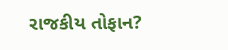રાજકીય તોફાન?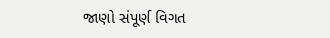જાણો સંપૂર્ણ વિગત